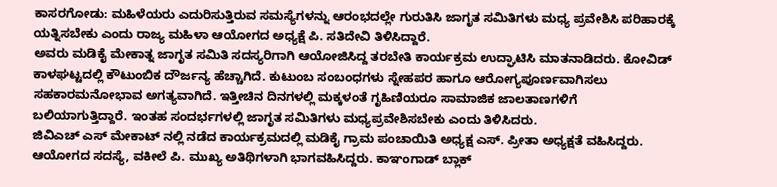ಕಾಸರಗೋಡು: ಮಹಿಳೆಯರು ಎದುರಿಸುತ್ತಿರುವ ಸಮಸ್ಯೆಗಳನ್ನು ಆರಂಭದಲ್ಲೇ ಗುರುತಿಸಿ ಜಾಗೃತ ಸಮಿತಿಗಳು ಮಧ್ಯ ಪ್ರವೇಶಿಸಿ ಪರಿಹಾರಕ್ಕೆ ಯತ್ನಿಸಬೇಕು ಎಂದು ರಾಜ್ಯ ಮಹಿಳಾ ಆಯೋಗದ ಅಧ್ಯಕ್ಷೆ ಪಿ. ಸತಿದೇವಿ ತಿಳಿಸಿದ್ದಾರೆ.
ಅವರು ಮಡಿಕೈ ಮೇಕಾತ್ನ ಜಾಗೃತ ಸಮಿತಿ ಸದಸ್ಯರಿಗಾಗಿ ಆಯೋಜಿಸಿದ್ದ ತರಬೇತಿ ಕಾರ್ಯಕ್ರಮ ಉದ್ಘಾಟಿಸಿ ಮಾತನಾಡಿದರು. ಕೋವಿಡ್ ಕಾಳಘಟ್ಟದಲ್ಲಿ ಕೌಟುಂಬಿಕ ದೌರ್ಜನ್ಯ ಹೆಚ್ಚಾಗಿದೆ. ಕುಟುಂಬ ಸಂಬಂಧಗಳು ಸ್ನೇಹಪರ ಹಾಗೂ ಆರೋಗ್ಯಪೂರ್ಣವಾಗಿಸಲು ಸಹಕಾರಮನೋಭಾವ ಅಗತ್ಯವಾಗಿದೆ. ಇತ್ತೀಚಿನ ದಿನಗಳಲ್ಲಿ ಮಕ್ಕಳಂತೆ ಗೃಹಿಣಿಯರೂ ಸಾಮಾಜಿಕ ಜಾಲತಾಣಗಳಿಗೆ ಬಲಿಯಾಗುತ್ತಿದ್ದಾರೆ. ಇಂತಹ ಸಂದರ್ಭಗಳಲ್ಲಿ ಜಾಗೃತ ಸಮಿತಿಗಳು ಮಧ್ಯಪ್ರವೇಶಿಸಬೇಕು ಎಂದು ತಿಳಿಸಿದರು.
ಜಿವಿಎಚ್ ಎಸ್ ಮೇಕಾಟ್ ನಲ್ಲಿ ನಡೆದ ಕಾರ್ಯಕ್ರಮದಲ್ಲಿ ಮಡಿಕೈ ಗ್ರಾಮ ಪಂಚಾಯಿತಿ ಅಧ್ಯಕ್ಷ ಎಸ್. ಪ್ರೀತಾ ಅಧ್ಯಕ್ಷತೆ ವಹಿಸಿದ್ದರು. ಆಯೋಗದ ಸದಸ್ಯೆ, ವಕೀಲೆ ಪಿ. ಮುಖ್ಯ ಅತಿಥಿಗಳಾಗಿ ಭಾಗವಹಿಸಿದ್ದರು. ಕಾಞಂಗಾಡ್ ಬ್ಲಾಕ್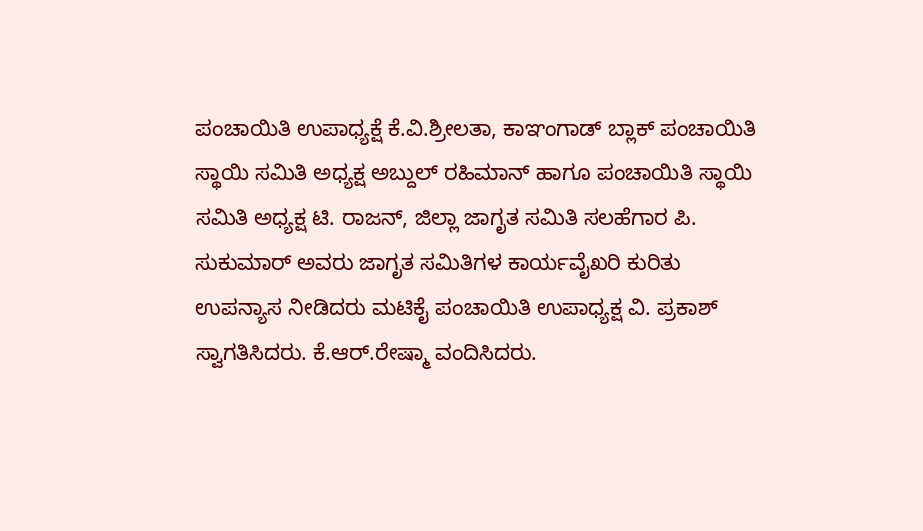ಪಂಚಾಯಿತಿ ಉಪಾಧ್ಯಕ್ಷೆ ಕೆ.ವಿ.ಶ್ರೀಲತಾ, ಕಾಞಂಗಾಡ್ ಬ್ಲಾಕ್ ಪಂಚಾಯಿತಿ ಸ್ಥಾಯಿ ಸಮಿತಿ ಅಧ್ಯಕ್ಷ ಅಬ್ದುಲ್ ರಹಿಮಾನ್ ಹಾಗೂ ಪಂಚಾಯಿತಿ ಸ್ಥಾಯಿ ಸಮಿತಿ ಅಧ್ಯಕ್ಷ ಟಿ. ರಾಜನ್, ಜಿಲ್ಲಾ ಜಾಗೃತ ಸಮಿತಿ ಸಲಹೆಗಾರ ಪಿ. ಸುಕುಮಾರ್ ಅವರು ಜಾಗೃತ ಸಮಿತಿಗಳ ಕಾರ್ಯವೈಖರಿ ಕುರಿತು ಉಪನ್ಯಾಸ ನೀಡಿದರು ಮಟಿಕೈ ಪಂಚಾಯಿತಿ ಉಪಾಧ್ಯಕ್ಷ ವಿ. ಪ್ರಕಾಶ್ ಸ್ವಾಗತಿಸಿದರು. ಕೆ.ಆರ್.ರೇಷ್ಮಾ ವಂದಿಸಿದರು.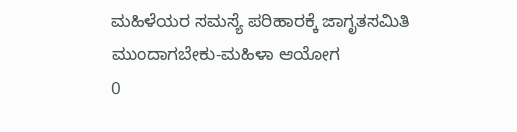ಮಹಿಳೆಯರ ಸಮಸ್ಯೆ ಪರಿಹಾರಕ್ಕೆ ಜಾಗೃತಸಮಿತಿ ಮುಂದಾಗಬೇಕು-ಮಹಿಳಾ ಆಯೋಗ
0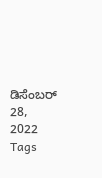ಡಿಸೆಂಬರ್ 28, 2022
Tags